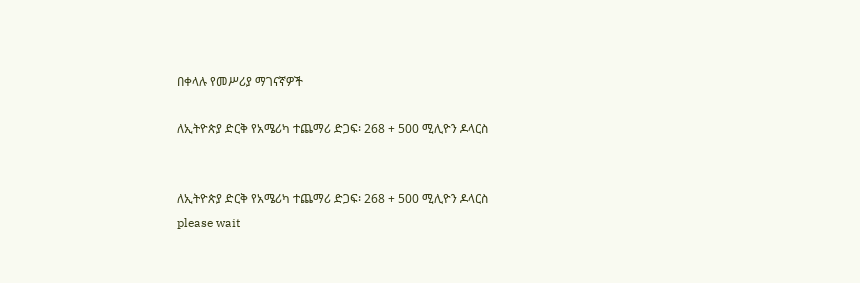በቀላሉ የመሥሪያ ማገናኛዎች

ለኢትዮጵያ ድርቅ የአሜሪካ ተጨማሪ ድጋፍ፡ 268 + 500 ሚሊዮን ዶላርስ


ለኢትዮጵያ ድርቅ የአሜሪካ ተጨማሪ ድጋፍ፡ 268 + 500 ሚሊዮን ዶላርስ
please wait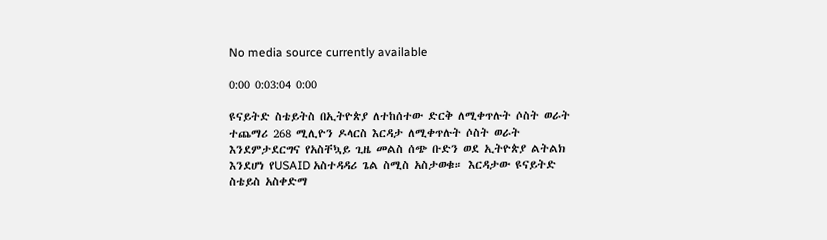No media source currently available

0:00 0:03:04 0:00

ዩናይትድ ስቴይትስ በኢትዮጵያ ለተከሰተው ድርቅ ለሚቀጥሉት ሶስት ወራት ተጨማሪ 268 ሚሊዮን ዶላርስ እርዳታ ለሚቀጥሉት ሶስት ወራት እንደምታደርግና የአስቸኳይ ጊዜ መልስ ሰጭ ቡድን ወደ ኢትዮጵያ ልትልክ እንደሆነ የUSAID አስተዳዳሪ ጌል ስሚስ አስታወቁ። እርዳታው ዩናይትድ ስቴይስ አስቀድማ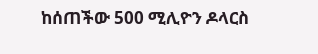ከሰጠችው 500 ሚሊዮን ዶላርስ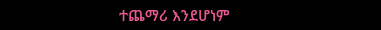ተጨማሪ እንደሆነም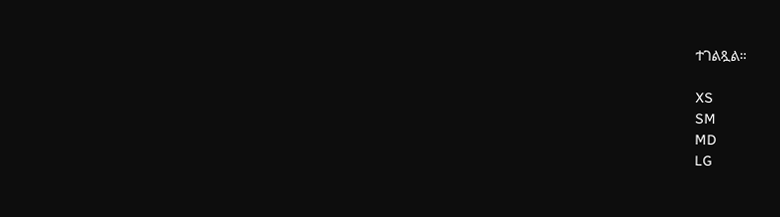ተገልጿል።

XS
SM
MD
LG